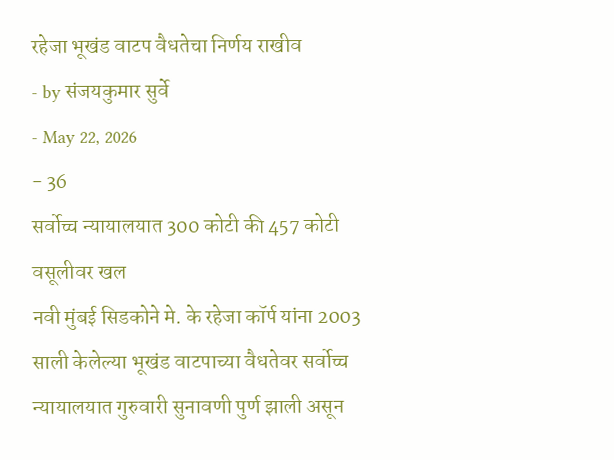रहेजा भूखंड वाटप वैधतेचा निर्णय राखीव
- by संजयकुमार सुर्वे
- May 22, 2026
- 36
सर्वोच्च न्यायालयात 300 कोटी की 457 कोटी वसूलीवर खल
नवी मुंबई सिडकोने मे. के रहेजा कॉर्प यांना 2003 साली केलेल्या भूखंड वाटपाच्या वैधतेवर सर्वोच्च न्यायालयात गुरुवारी सुनावणी पुर्ण झाली असून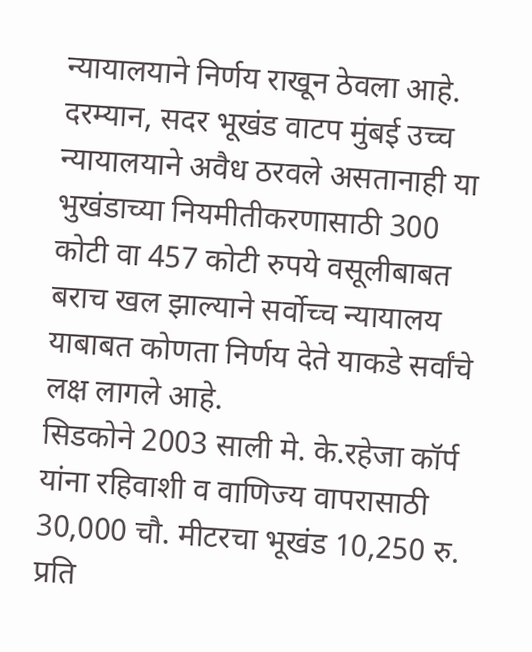न्यायालयाने निर्णय राखून ठेवला आहे. दरम्यान, सदर भूखंड वाटप मुंबई उच्च न्यायालयाने अवैध ठरवले असतानाही या भुखंडाच्या नियमीतीकरणासाठी 300 कोटी वा 457 कोटी रुपये वसूलीबाबत बराच खल झाल्याने सर्वोच्च न्यायालय याबाबत कोणता निर्णय देते याकडे सर्वांचे लक्ष लागले आहे.
सिडकोने 2003 साली मे. के.रहेजा कॉर्प यांना रहिवाशी व वाणिज्य वापरासाठी 30,000 चौ. मीटरचा भूखंड 10,250 रु. प्रति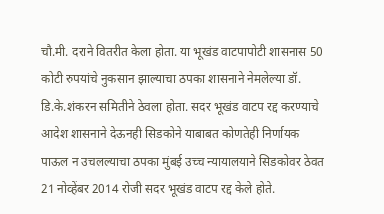चौ.मी. दराने वितरीत केला होता. या भूखंड वाटपापोटी शासनास 50 कोटी रुपयांचे नुकसान झाल्याचा ठपका शासनाने नेमलेल्या डॉ. डि.के.शंकरन समितीने ठेवला होता. सदर भूखंड वाटप रद्द करण्याचे आदेश शासनाने देऊनही सिडकोने याबाबत कोणतेही निर्णायक पाऊल न उचलल्याचा ठपका मुंबई उच्च न्यायालयाने सिडकोवर ठेवत 21 नोव्हेंबर 2014 रोजी सदर भूखंड वाटप रद्द केले होते.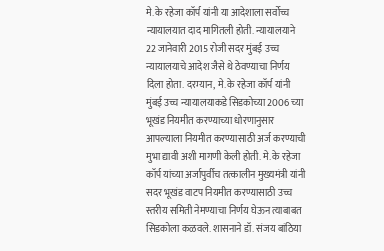मे. के रहेजा कॉर्प यांनी या आदेशाला सर्वोच्च न्यायालयात दाद मागितली होती. न्यायालयाने 22 जानेवारी 2015 रोजी सदर मुंबई उच्च न्यायालयाचे आदेश जैसे थे ठेवण्याचा निर्णय दिला होता. दरम्यान, मे. के रहेजा कॉर्प यांनी मुंबई उच्च न्यायालयाकडे सिडकोच्या 2006 च्या भूखंड नियमीत करण्याच्या धोरणानुसार आपल्याला नियमीत करण्यासाठी अर्ज करण्याची मुभा द्यावी अशी मागणी केली होती. मे. के रहेजा कॉर्प यांच्या अर्जापुर्वीच तत्कालीन मुख्यमंत्री यांनी सदर भूखंड वाटप नियमीत करण्यासाठी उच्च स्तरीय समिती नेमण्याचा निर्णय घेऊन त्याबाबत सिडकोला कळवले. शासनाने डॉ. संजय बांठिया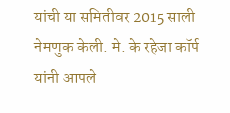यांची या समितीवर 2015 साली नेमणुक केली. मे. के रहेजा कॉर्प यांनी आपले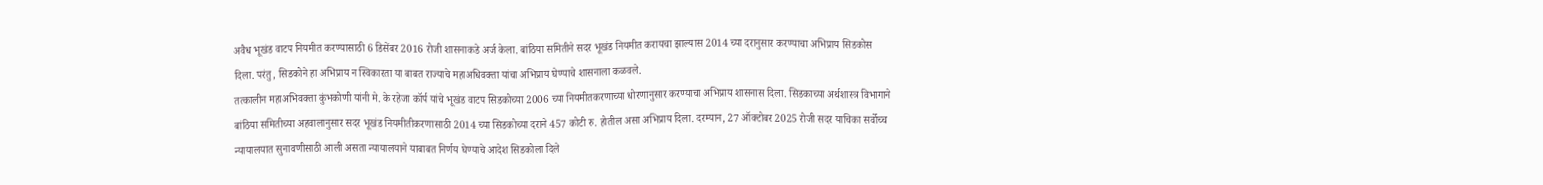अवैध भूखंड वाटप नियमीत करण्यासाठी 6 डिसेंबर 2016 रोजी शासनाकडे अर्ज केला. बांठिया समितीने सदर भूखंड नियमीत करायचा झाल्यास 2014 च्या दरानुसार करण्याचा अभिप्राय सिडकोस दिला. परंतु, सिडकोने हा अभिप्राय न स्विकारता या बाबत राज्याचे महाअधिवक्ता यांचा अभिप्राय घेण्याचे शासनाला कळवले.
तत्कालीन महाअभिवक्ता कुंभकोणी यांनी मे. के रहेजा कॉर्प यांचे भूखंड वाटप सिडकोच्या 2006 च्या नियमीतकरणाच्या धोरणानुसार करण्याचा अभिप्राय शासनास दिला. सिडकाच्या अर्थशास्त्र विभागाने बांठिया समितीच्या अहवालानुसार सदर भूखंड नियमीतीकरणासाठी 2014 च्या सिडकोच्या दराने 457 कोटी रु. होतील असा अभिप्राय दिला. दरम्यान, 27 ऑक्टोबर 2025 रोजी सदर याचिका सर्वोच्च न्यायालयात सुनावणीसाठी आली असता न्यायालयाने याबाबत निर्णय घेण्याचे आदेश सिडकोला दिले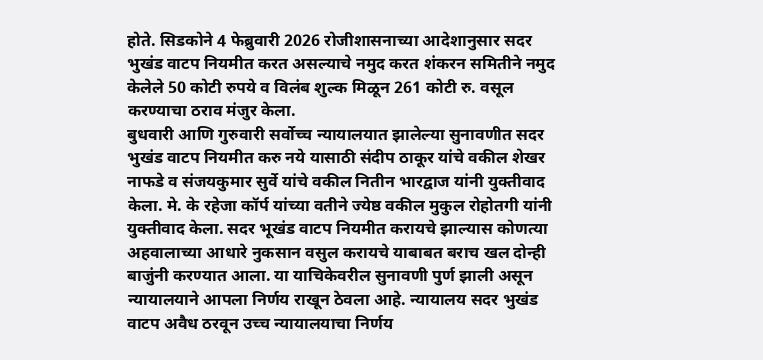होते. सिडकोने 4 फेब्रुवारी 2026 रोजीशासनाच्या आदेशानुसार सदर भुखंड वाटप नियमीत करत असल्याचे नमुद करत शंकरन समितीने नमुद केलेले 50 कोटी रुपये व विलंब शुल्क मिळून 261 कोटी रु. वसूल करण्याचा ठराव मंजुर केला.
बुधवारी आणि गुरुवारी सर्वोच्च न्यायालयात झालेल्या सुनावणीत सदर भुखंड वाटप नियमीत करु नये यासाठी संदीप ठाकूर यांचे वकील शेखर नाफडे व संजयकुमार सुर्वे यांचे वकील नितीन भारद्वाज यांनी युक्तीवाद केला. मे. के रहेजा कॉर्प यांच्या वतीने ज्येष्ठ वकील मुकुल रोहोतगी यांनी युक्तीवाद केला. सदर भूखंड वाटप नियमीत करायचे झाल्यास कोणत्या अहवालाच्या आधारे नुकसान वसुल करायचे याबाबत बराच खल दोन्ही बाजुंनी करण्यात आला. या याचिकेवरील सुनावणी पुर्ण झाली असून न्यायालयाने आपला निर्णय राखून ठेवला आहे. न्यायालय सदर भुखंड वाटप अवैध ठरवून उच्च न्यायालयाचा निर्णय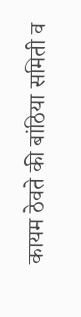कायम ठेवते की बांठिया समिती व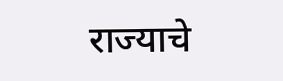राज्याचे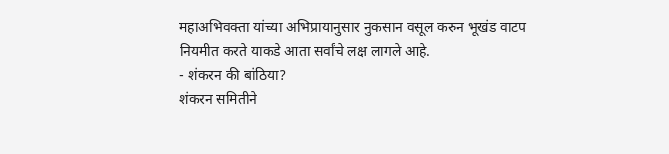महाअभिवक्ता यांच्या अभिप्रायानुसार नुकसान वसूल करुन भूखंड वाटप नियमीत करते याकडे आता सर्वांचे लक्ष लागले आहे.
- शंकरन की बांठिया?
शंकरन समितीने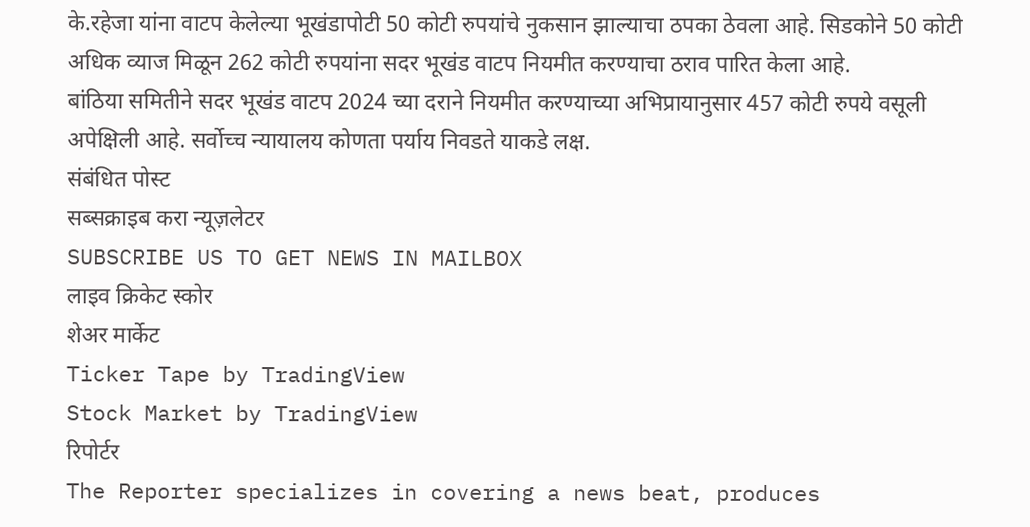के.रहेजा यांना वाटप केलेल्या भूखंडापोटी 50 कोटी रुपयांचे नुकसान झाल्याचा ठपका ठेवला आहे. सिडकोने 50 कोटी अधिक व्याज मिळून 262 कोटी रुपयांना सदर भूखंड वाटप नियमीत करण्याचा ठराव पारित केला आहे.
बांठिया समितीने सदर भूखंड वाटप 2024 च्या दराने नियमीत करण्याच्या अभिप्रायानुसार 457 कोटी रुपये वसूली अपेक्षिली आहे. सर्वोच्च न्यायालय कोणता पर्याय निवडते याकडे लक्ष.
संबंधित पोस्ट
सब्सक्राइब करा न्यूज़लेटर
SUBSCRIBE US TO GET NEWS IN MAILBOX
लाइव क्रिकेट स्कोर
शेअर मार्केट
Ticker Tape by TradingView
Stock Market by TradingView
रिपोर्टर
The Reporter specializes in covering a news beat, produces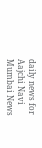daily news for Aajchi Navi Mumbai News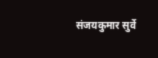संजयकुमार सुर्वे